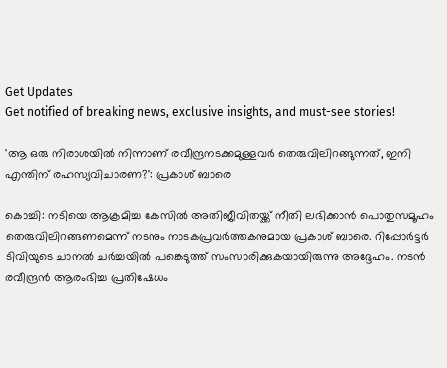Get Updates
Get notified of breaking news, exclusive insights, and must-see stories!

'ആ ഒരു നിരാശയില്‍ നിന്നാണ് രവീന്ദ്രനടക്കമുള്ളവര്‍ തെരുവിലിറങ്ങുന്നത്, ഇനി എന്തിന് രഹസ്യവിചാരണ?': പ്രകാശ് ബാരെ

കൊച്ചി: നടിയെ ആക്രമിച്ച കേസില്‍ അതിജീവിതയ്ക്ക് നീതി ലഭിക്കാന്‍ പൊതുസമൂഹം തെരുവിലിറങ്ങണമെന്ന് നടനും നാടകപ്രവര്‍ത്തകനുമായ പ്രകാശ് ബാരെ. റിപ്പോര്‍ട്ടര്‍ ടിവിയുടെ ചാനല്‍ ചര്‍ച്ചയില്‍ പങ്കെടുത്ത് സംസാരിക്കുകയായിരുന്നു അദ്ദേഹം. നടന്‍ രവീന്ദ്രന്‍ ആരംഭിച്ച പ്രതിഷേധം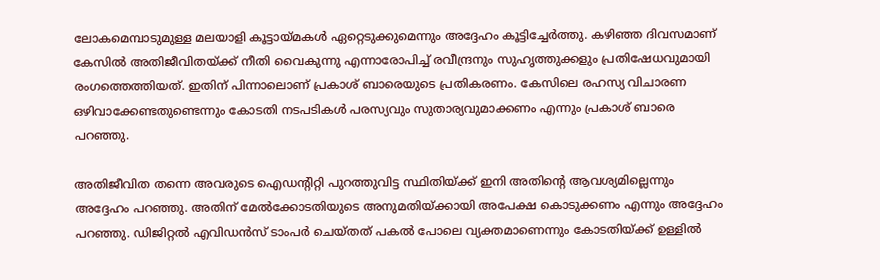ലോകമെമ്പാടുമുള്ള മലയാളി കൂട്ടായ്മകള്‍ ഏറ്റെടുക്കുമെന്നും അദ്ദേഹം കൂട്ടിച്ചേര്‍ത്തു. കഴിഞ്ഞ ദിവസമാണ് കേസില്‍ അതിജീവിതയ്ക്ക് നീതി വൈകുന്നു എന്നാരോപിച്ച് രവീന്ദ്രനും സുഹൃത്തുക്കളും പ്രതിഷേധവുമായി രംഗത്തെത്തിയത്. ഇതിന് പിന്നാലൊണ് പ്രകാശ് ബാരെയുടെ പ്രതികരണം. കേസിലെ രഹസ്യ വിചാരണ ഒഴിവാക്കേണ്ടതുണ്ടെന്നും കോടതി നടപടികള്‍ പരസ്യവും സുതാര്യവുമാക്കണം എന്നും പ്രകാശ് ബാരെ പറഞ്ഞു.

അതിജീവിത തന്നെ അവരുടെ ഐഡന്റിറ്റി പുറത്തുവിട്ട സ്ഥിതിയ്ക്ക് ഇനി അതിന്റെ ആവശ്യമില്ലെന്നും അദ്ദേഹം പറഞ്ഞു. അതിന് മേല്‍ക്കോടതിയുടെ അനുമതിയ്ക്കായി അപേക്ഷ കൊടുക്കണം എന്നും അദ്ദേഹം പറഞ്ഞു. ഡിജിറ്റല്‍ എവിഡന്‍സ് ടാംപര്‍ ചെയ്തത് പകല്‍ പോലെ വ്യക്തമാണെന്നും കോടതിയ്ക്ക് ഉള്ളില്‍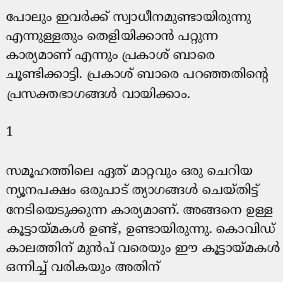പോലും ഇവര്‍ക്ക് സ്വാധീനമുണ്ടായിരുന്നു എന്നുള്ളതും തെളിയിക്കാന്‍ പറ്റുന്ന കാര്യമാണ് എന്നും പ്രകാശ് ബാരെ ചൂണ്ടിക്കാട്ടി. പ്രകാശ് ബാരെ പറഞ്ഞതിന്റെ പ്രസക്തഭാഗങ്ങള്‍ വായിക്കാം.

1

സമൂഹത്തിലെ ഏത് മാറ്റവും ഒരു ചെറിയ ന്യൂനപക്ഷം ഒരുപാട് ത്യാഗങ്ങള്‍ ചെയ്തിട്ട് നേടിയെടുക്കുന്ന കാര്യമാണ്. അങ്ങനെ ഉള്ള കൂട്ടായ്മകള്‍ ഉണ്ട്, ഉണ്ടായിരുന്നു. കൊവിഡ് കാലത്തിന് മുന്‍പ് വരെയും ഈ കൂട്ടായ്മകള്‍ ഒന്നിച്ച് വരികയും അതിന്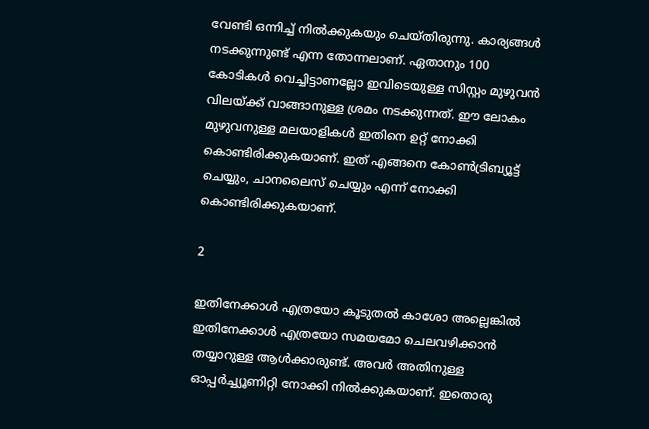വേണ്ടി ഒന്നിച്ച് നില്‍ക്കുകയും ചെയ്തിരുന്നു. കാര്യങ്ങള്‍ നടക്കുന്നുണ്ട് എന്ന തോന്നലാണ്. ഏതാനും 100 കോടികള്‍ വെച്ചിട്ടാണല്ലോ ഇവിടെയുള്ള സിസ്റ്റം മുഴുവന്‍ വിലയ്ക്ക് വാങ്ങാനുള്ള ശ്രമം നടക്കുന്നത്. ഈ ലോകം മുഴുവനുള്ള മലയാളികള്‍ ഇതിനെ ഉറ്റ് നോക്കി കൊണ്ടിരിക്കുകയാണ്. ഇത് എങ്ങനെ കോണ്‍ട്രിബ്യൂട്ട് ചെയ്യും, ചാനലൈസ് ചെയ്യും എന്ന് നോക്കി കൊണ്ടിരിക്കുകയാണ്.

2

ഇതിനേക്കാള്‍ എത്രയോ കൂടുതല്‍ കാശോ അല്ലെങ്കില്‍ ഇതിനേക്കാള്‍ എത്രയോ സമയമോ ചെലവഴിക്കാന്‍ തയ്യാറുള്ള ആള്‍ക്കാരുണ്ട്. അവര്‍ അതിനുള്ള ഓപ്പര്‍ച്ച്യൂണിറ്റി നോക്കി നില്‍ക്കുകയാണ്. ഇതൊരു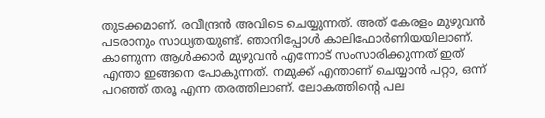തുടക്കമാണ്. രവീന്ദ്രന്‍ അവിടെ ചെയ്യുന്നത്. അത് കേരളം മുഴുവന്‍ പടരാനും സാധ്യതയുണ്ട്. ഞാനിപ്പോള്‍ കാലിഫോര്‍ണിയയിലാണ്. കാണുന്ന ആള്‍ക്കാര്‍ മുഴുവന്‍ എന്നോട് സംസാരിക്കുന്നത് ഇത് എന്താ ഇങ്ങനെ പോകുന്നത്. നമുക്ക് എന്താണ് ചെയ്യാന്‍ പറ്റാ, ഒന്ന് പറഞ്ഞ് തരൂ എന്ന തരത്തിലാണ്. ലോകത്തിന്റെ പല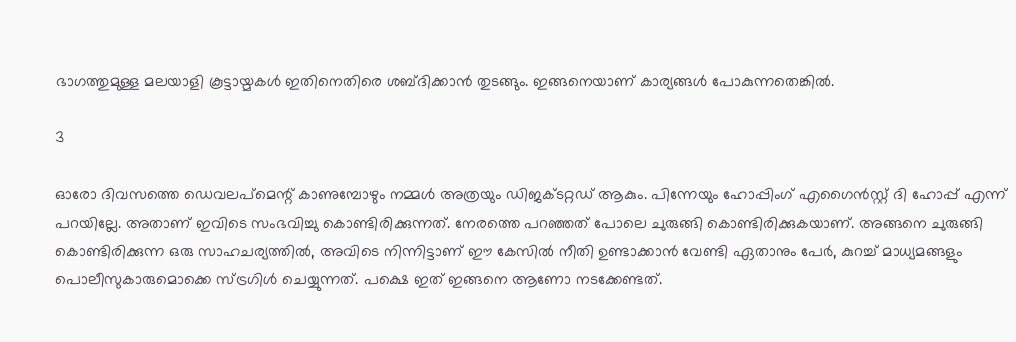ഭാഗത്തുമുള്ള മലയാളി കൂട്ടായ്മകള്‍ ഇതിനെതിരെ ശബ്ദിക്കാന്‍ തുടങ്ങും. ഇങ്ങനെയാണ് കാര്യങ്ങള്‍ പോകുന്നതെങ്കില്‍.

3

ഓരോ ദിവസത്തെ ഡെവലപ്‌മെന്റ് കാണുമ്പോഴും നമ്മള്‍ അത്രയും ഡിജക്ടറ്റഡ് ആകും. പിന്നേയും ഹോപ്പിംഗ് എഗൈന്‍സ്റ്റ് ദി ഹോപ്പ് എന്ന് പറയില്ലേ. അതാണ് ഇവിടെ സംഭവിച്ചു കൊണ്ടിരിക്കുന്നത്. നേരത്തെ പറഞ്ഞത് പോലെ ചുരുങ്ങി കൊണ്ടിരിക്കുകയാണ്. അങ്ങനെ ചുരുങ്ങി കൊണ്ടിരിക്കുന്ന ഒരു സാഹചര്യത്തില്‍, അവിടെ നിന്നിട്ടാണ് ഈ കേസില്‍ നീതി ഉണ്ടാക്കാന്‍ വേണ്ടി ഏതാനും പേര്‍, കുറച്ച് മാധ്യമങ്ങളും പൊലീസുകാരുമൊക്കെ സ്ട്രഗിള്‍ ചെയ്യുന്നത്. പക്ഷെ ഇത് ഇങ്ങനെ ആണോ നടക്കേണ്ടത്.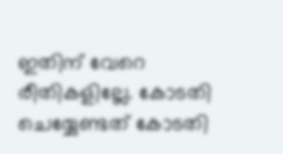ഇതിന് വേറെ രീതികളില്ലേ. കോടതി ചെയ്യേണ്ടത് കോടതി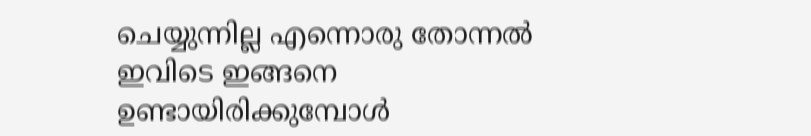ചെയ്യുന്നില്ല എന്നൊരു തോന്നല്‍ ഇവിടെ ഇങ്ങനെ ഉണ്ടായിരിക്കുമ്പോള്‍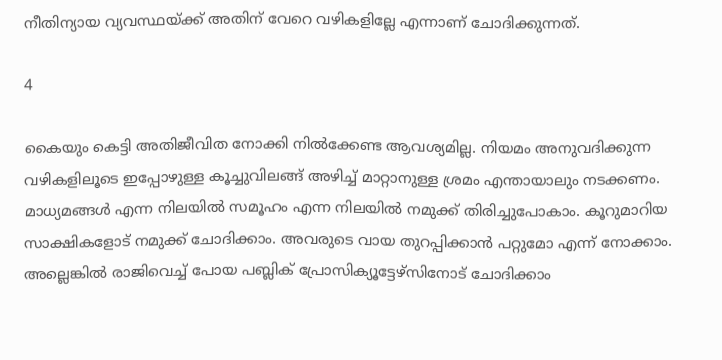നീതിന്യായ വ്യവസ്ഥയ്ക്ക് അതിന് വേറെ വഴികളില്ലേ എന്നാണ് ചോദിക്കുന്നത്.

4

കൈയും കെട്ടി അതിജീവിത നോക്കി നില്‍ക്കേണ്ട ആവശ്യമില്ല. നിയമം അനുവദിക്കുന്ന വഴികളിലൂടെ ഇപ്പോഴുള്ള കൂച്ചുവിലങ്ങ് അഴിച്ച് മാറ്റാനുള്ള ശ്രമം എന്തായാലും നടക്കണം. മാധ്യമങ്ങള്‍ എന്ന നിലയില്‍ സമൂഹം എന്ന നിലയില്‍ നമുക്ക് തിരിച്ചുപോകാം. കൂറുമാറിയ സാക്ഷികളോട് നമുക്ക് ചോദിക്കാം. അവരുടെ വായ തുറപ്പിക്കാന്‍ പറ്റുമോ എന്ന് നോക്കാം. അല്ലെങ്കില്‍ രാജിവെച്ച് പോയ പബ്ലിക് പ്രോസിക്യൂട്ടേഴ്‌സിനോട് ചോദിക്കാം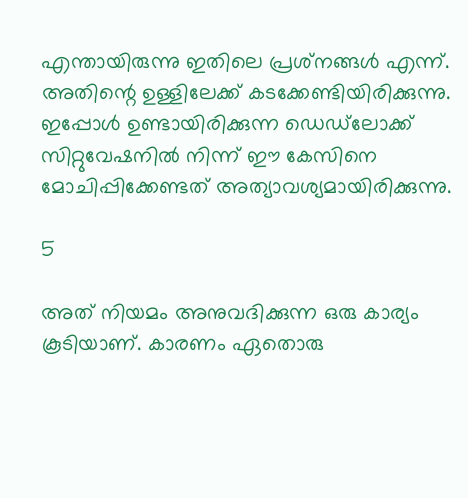എന്തായിരുന്നു ഇതിലെ പ്രശ്‌നങ്ങള്‍ എന്ന്. അതിന്റെ ഉള്ളിലേക്ക് കടക്കേണ്ടിയിരിക്കുന്നു. ഇപ്പോള്‍ ഉണ്ടായിരിക്കുന്ന ഡെഡ്‌ലോക്ക് സിറ്റുവേഷനില്‍ നിന്ന് ഈ കേസിനെ മോചിപ്പിക്കേണ്ടത് അത്യാവശ്യമായിരിക്കുന്നു.

5

അത് നിയമം അനുവദിക്കുന്ന ഒരു കാര്യം കൂടിയാണ്. കാരണം ഏതൊരു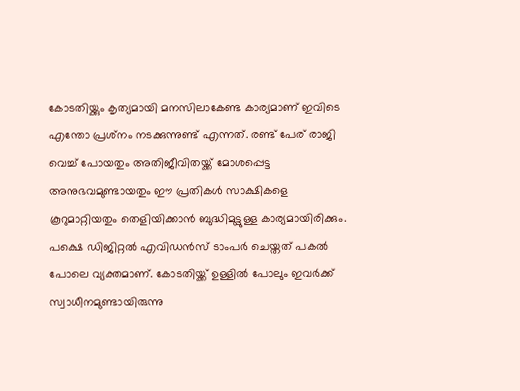കോടതിയ്ക്കും കൃത്യമായി മനസിലാകേണ്ട കാര്യമാണ് ഇവിടെ എന്തോ പ്രശ്‌നം നടക്കുന്നുണ്ട് എന്നത്. രണ്ട് പേര് രാജി വെച്ച് പോയതും അതിജീവിതയ്ക്ക് മോശപ്പെട്ട അനുഭവമുണ്ടായതും ഈ പ്രതികള്‍ സാക്ഷികളെ കൂറുമാറ്റിയതും തെളിയിക്കാന്‍ ബുദ്ധിമുട്ടുള്ള കാര്യമായിരിക്കും. പക്ഷെ ഡിജിറ്റല്‍ എവിഡന്‍സ് ടാംപര്‍ ചെയ്തത് പകല്‍ പോലെ വ്യക്തമാണ്. കോടതിയ്ക്ക് ഉള്ളില്‍ പോലും ഇവര്‍ക്ക് സ്വാധീനമുണ്ടായിരുന്നു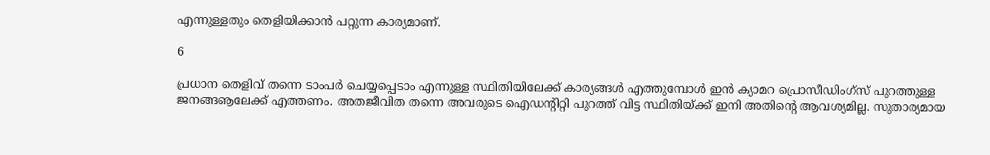എന്നുള്ളതും തെളിയിക്കാന്‍ പറ്റുന്ന കാര്യമാണ്.

6

പ്രധാന തെളിവ് തന്നെ ടാംപര്‍ ചെയ്യപ്പെടാം എന്നുള്ള സ്ഥിതിയിലേക്ക് കാര്യങ്ങള്‍ എത്തുമ്പോള്‍ ഇന്‍ ക്യാമറ പ്രൊസീഡിംഗ്‌സ് പുറത്തുള്ള ജനങ്ങൡലേക്ക് എത്തണം. അതജീവിത തന്നെ അവരുടെ ഐഡന്റിറ്റി പുറത്ത് വിട്ട സ്ഥിതിയ്ക്ക് ഇനി അതിന്റെ ആവശ്യമില്ല. സുതാര്യമായ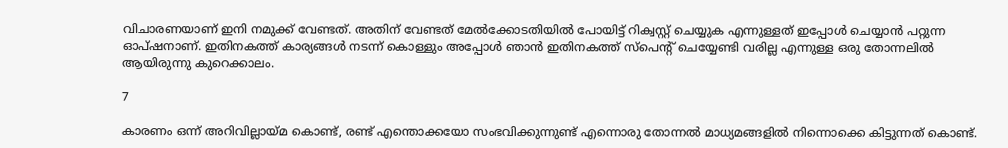വിചാരണയാണ് ഇനി നമുക്ക് വേണ്ടത്. അതിന് വേണ്ടത് മേല്‍ക്കോടതിയില്‍ പോയിട്ട് റിക്വസ്റ്റ് ചെയ്യുക എന്നുള്ളത് ഇപ്പോള്‍ ചെയ്യാന്‍ പറ്റുന്ന ഓപ്ഷനാണ്. ഇതിനകത്ത് കാര്യങ്ങള്‍ നടന്ന് കൊള്ളും അപ്പോള്‍ ഞാന്‍ ഇതിനകത്ത് സ്‌പെന്റ് ചെയ്യേണ്ടി വരില്ല എന്നുള്ള ഒരു തോന്നലില്‍ ആയിരുന്നു കുറെക്കാലം.

7

കാരണം ഒന്ന് അറിവില്ലായ്മ കൊണ്ട്, രണ്ട് എന്തൊക്കയോ സംഭവിക്കുന്നുണ്ട് എന്നൊരു തോന്നല്‍ മാധ്യമങ്ങളില്‍ നിന്നൊക്കെ കിട്ടുന്നത് കൊണ്ട്.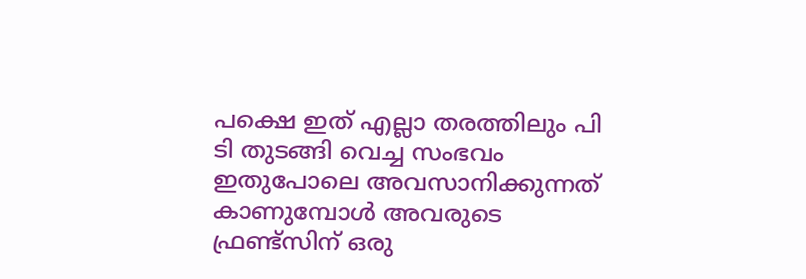പക്ഷെ ഇത് എല്ലാ തരത്തിലും പി ടി തുടങ്ങി വെച്ച സംഭവം ഇതുപോലെ അവസാനിക്കുന്നത് കാണുമ്പോള്‍ അവരുടെ ഫ്രണ്ട്‌സിന് ഒരു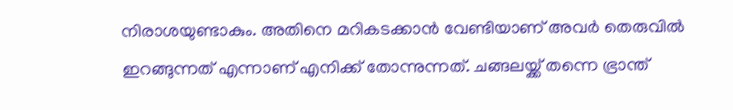നിരാശയുണ്ടാകും. അതിനെ മറികടക്കാന്‍ വേണ്ടിയാണ് അവര്‍ തെരുവില്‍ ഇറങ്ങുന്നത് എന്നാണ് എനിക്ക് തോന്നുന്നത്. ചങ്ങലയ്ക്ക് തന്നെ ഭ്രാന്ത്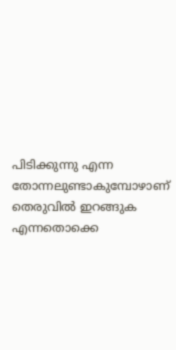പിടിക്കുന്നു എന്ന തോന്നലുണ്ടാകുമ്പോഴാണ് തെരുവില്‍ ഇറങ്ങുക എന്നതൊക്കെ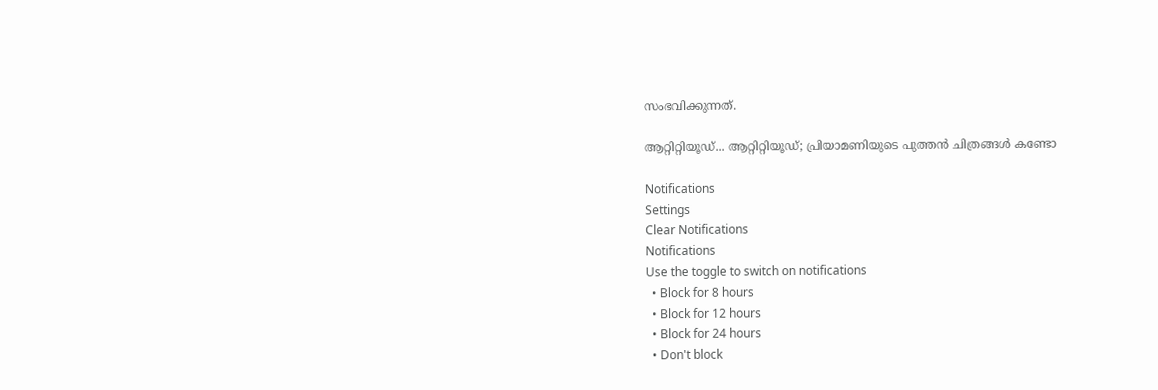സംഭവിക്കുന്നത്.

ആറ്റിറ്റിയൂഡ്... ആറ്റിറ്റിയൂഡ്; പ്രിയാമണിയുടെ പുത്തന്‍ ചിത്രങ്ങള്‍ കണ്ടോ

Notifications
Settings
Clear Notifications
Notifications
Use the toggle to switch on notifications
  • Block for 8 hours
  • Block for 12 hours
  • Block for 24 hours
  • Don't block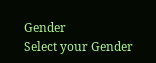Gender
Select your Gender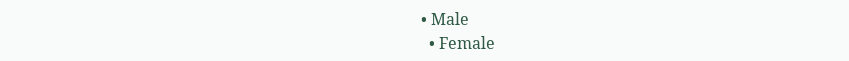• Male
  • Female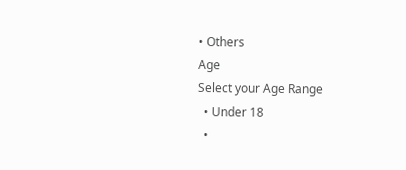• Others
Age
Select your Age Range
  • Under 18
  •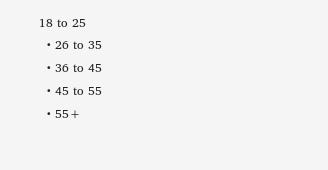18 to 25
  • 26 to 35
  • 36 to 45
  • 45 to 55
  • 55+